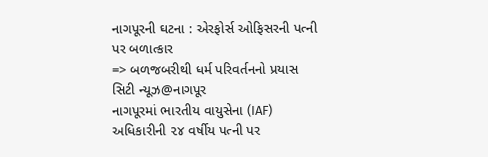નાગપૂરની ઘટના : એરફોર્સ ઓફિસરની પત્ની પર બળાત્કાર
=> બળજબરીથી ધર્મ પરિવર્તનનો પ્રયાસ
સિટી ન્યૂઝ@નાગપૂર
નાગપૂરમાં ભારતીય વાયુસેના (IAF) અધિકારીની ૨૪ વર્ષીય પત્ની પર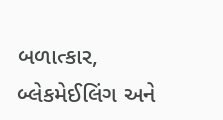બળાત્કાર, બ્લેકમેઈલિંગ અને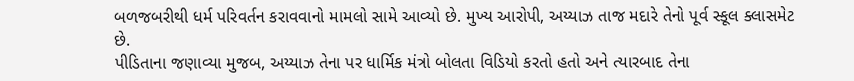બળજબરીથી ધર્મ પરિવર્તન કરાવવાનો મામલો સામે આવ્યો છે. મુખ્ય આરોપી, અય્યાઝ તાજ મદારે તેનો પૂર્વ સ્કૂલ ક્લાસમેટ છે.
પીડિતાના જણાવ્યા મુજબ, અય્યાઝ તેના પર ધાર્મિક મંત્રો બોલતા વિડિયો કરતો હતો અને ત્યારબાદ તેના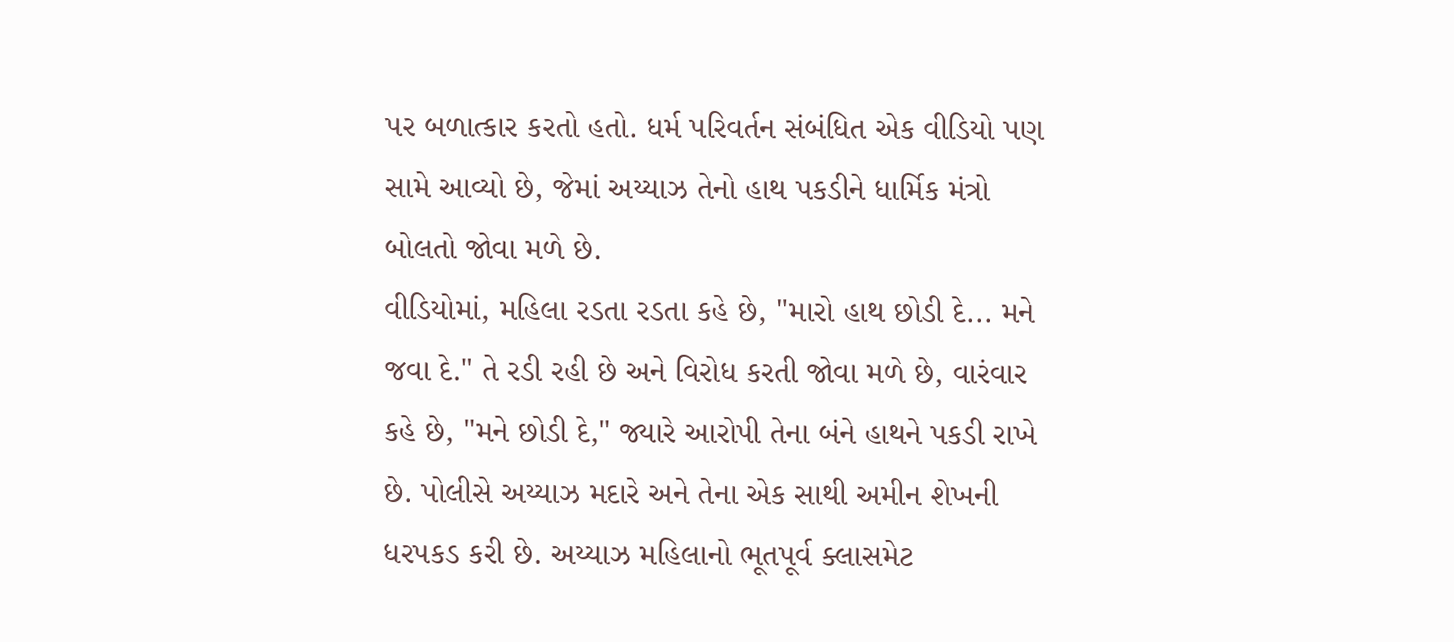પર બળાત્કાર કરતો હતો. ધર્મ પરિવર્તન સંબંધિત એક વીડિયો પણ સામે આવ્યો છે, જેમાં અય્યાઝ તેનો હાથ પકડીને ધાર્મિક મંત્રો બોલતો જોવા મળે છે.
વીડિયોમાં, મહિલા રડતા રડતા કહે છે, "મારો હાથ છોડી દે... મને જવા દે." તે રડી રહી છે અને વિરોધ કરતી જોવા મળે છે, વારંવાર કહે છે, "મને છોડી દે," જ્યારે આરોપી તેના બંને હાથને પકડી રાખે છે. પોલીસે અય્યાઝ મદારે અને તેના એક સાથી અમીન શેખની ધરપકડ કરી છે. અય્યાઝ મહિલાનો ભૂતપૂર્વ ક્લાસમેટ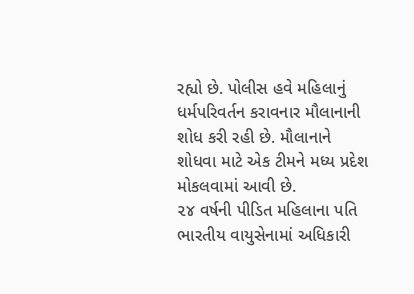રહ્યો છે. પોલીસ હવે મહિલાનું ધર્મપરિવર્તન કરાવનાર મૌલાનાની શોધ કરી રહી છે. મૌલાનાને શોધવા માટે એક ટીમને મધ્ય પ્રદેશ મોકલવામાં આવી છે.
૨૪ વર્ષની પીડિત મહિલાના પતિ ભારતીય વાયુસેનામાં અધિકારી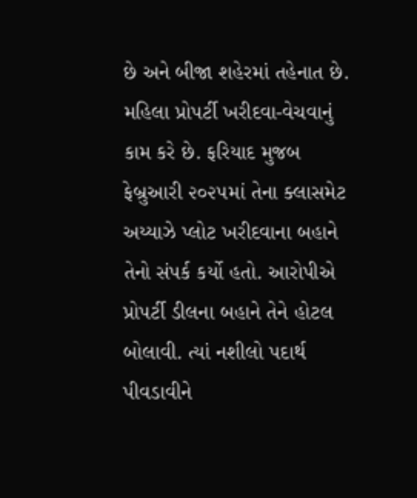છે અને બીજા શહેરમાં તહેનાત છે. મહિલા પ્રોપર્ટી ખરીદવા-વેચવાનું કામ કરે છે. ફરિયાદ મુજબ ફેબ્રુઆરી ૨૦૨૫માં તેના ક્લાસમેટ અય્યાઝે પ્લોટ ખરીદવાના બહાને તેનો સંપર્ક કર્યો હતો. આરોપીએ પ્રોપર્ટી ડીલના બહાને તેને હોટલ બોલાવી. ત્યાં નશીલો પદાર્થ પીવડાવીને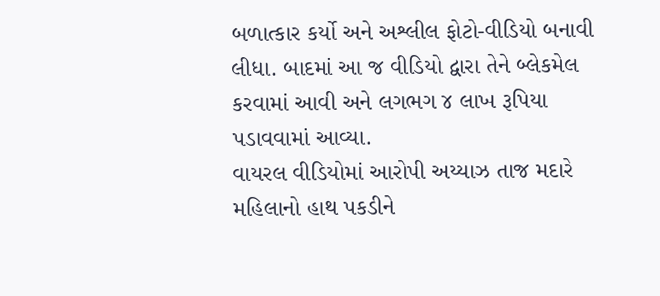બળાત્કાર કર્યો અને અશ્લીલ ફોટો-વીડિયો બનાવી લીધા. બાદમાં આ જ વીડિયો દ્વારા તેને બ્લેકમેલ કરવામાં આવી અને લગભગ ૪ લાખ રૂપિયા પડાવવામાં આવ્યા.
વાયરલ વીડિયોમાં આરોપી અય્યાઝ તાજ મદારે મહિલાનો હાથ પકડીને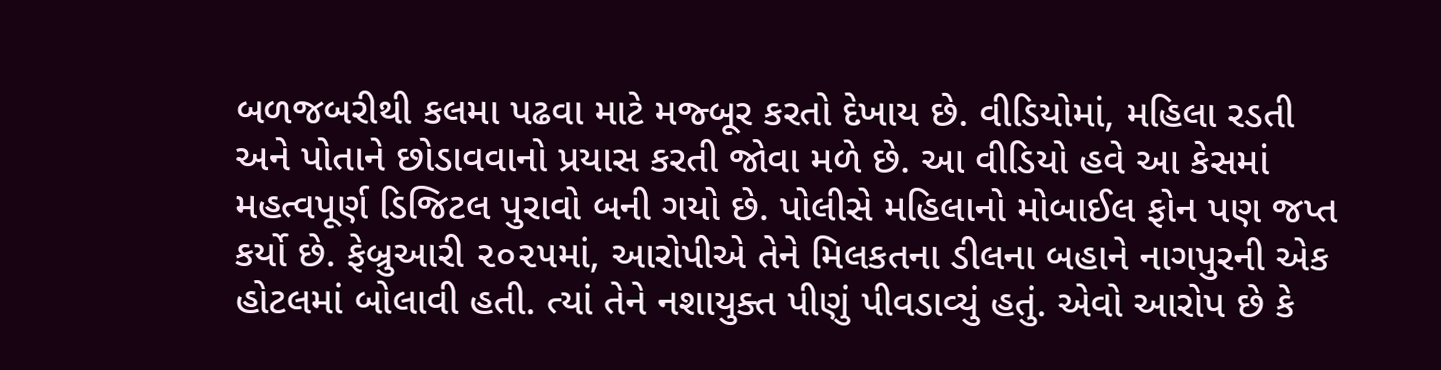બળજબરીથી કલમા પઢવા માટે મજ્બૂર કરતો દેખાય છે. વીડિયોમાં, મહિલા રડતી અને પોતાને છોડાવવાનો પ્રયાસ કરતી જોવા મળે છે. આ વીડિયો હવે આ કેસમાં મહત્વપૂર્ણ ડિજિટલ પુરાવો બની ગયો છે. પોલીસે મહિલાનો મોબાઈલ ફોન પણ જપ્ત કર્યો છે. ફેબ્રુઆરી ૨૦૨૫માં, આરોપીએ તેને મિલકતના ડીલના બહાને નાગપુરની એક હોટલમાં બોલાવી હતી. ત્યાં તેને નશાયુક્ત પીણું પીવડાવ્યું હતું. એવો આરોપ છે કે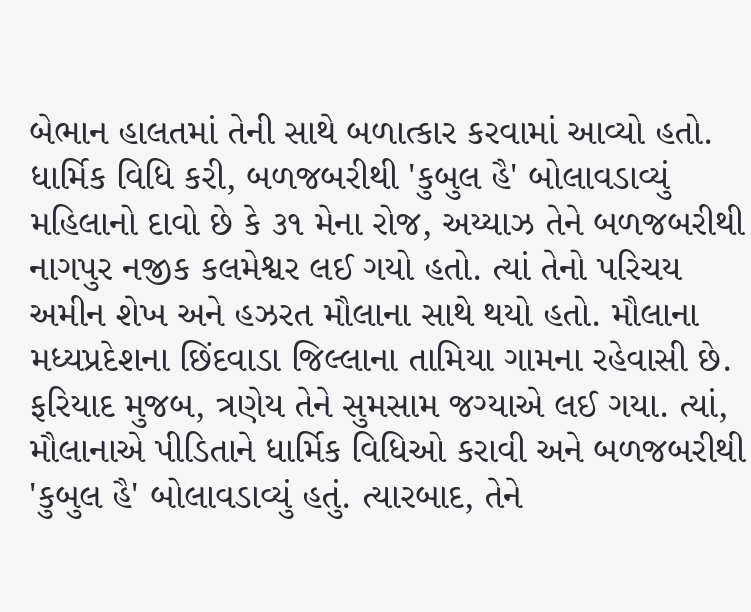બેભાન હાલતમાં તેની સાથે બળાત્કાર કરવામાં આવ્યો હતો.
ધાર્મિક વિધિ કરી, બળજબરીથી 'કુબુલ હૈ' બોલાવડાવ્યું મહિલાનો દાવો છે કે ૩૧ મેના રોજ, અય્યાઝ તેને બળજબરીથી નાગપુર નજીક કલમેશ્વર લઈ ગયો હતો. ત્યાં તેનો પરિચય અમીન શેખ અને હઝરત મૌલાના સાથે થયો હતો. મૌલાના મધ્યપ્રદેશના છિંદવાડા જિલ્લાના તામિયા ગામના રહેવાસી છે. ફરિયાદ મુજબ, ત્રણેય તેને સુમસામ જગ્યાએ લઈ ગયા. ત્યાં, મૌલાનાએ પીડિતાને ધાર્મિક વિધિઓ કરાવી અને બળજબરીથી 'કુબુલ હૈ' બોલાવડાવ્યું હતું. ત્યારબાદ, તેને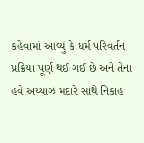કહેવામાં આવ્યું કે ધર્મ પરિવર્તન પ્રક્રિયા પૂર્ણ થઈ ગઈ છે અને તેના હવે અય્યાઝ મદારે સાથે નિકાહ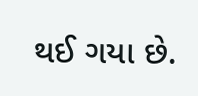થઈ ગયા છે.